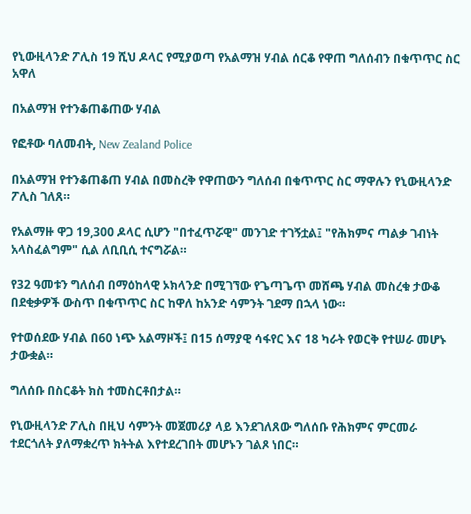የኒውዚላንድ ፖሊስ 19 ሺህ ዶላር የሚያወጣ የአልማዝ ሃብል ሰርቆ የዋጠ ግለሰብን በቁጥጥር ስር አዋለ

በአልማዝ የተንቆጠቆጠው ሃብል

የፎቶው ባለመብት, New Zealand Police

በአልማዝ የተንቆጠቆጠ ሃብል በመስረቅ የዋጠውን ግለሰብ በቁጥጥር ስር ማዋሉን የኒውዚላንድ ፖሊስ ገለጸ።

የአልማዙ ዋጋ 19,300 ዶላር ሲሆን "በተፈጥሯዊ" መንገድ ተገኝቷል፤ "የሕክምና ጣልቃ ገብነት አላስፈልግም" ሲል ለቢቢሲ ተናግሯል።

የ32 ዓመቱን ግለሰብ በማዕከላዊ ኦክላንድ በሚገኘው የጌጣጌጥ መሸጫ ሃብል መስረቁ ታውቆ በደቂቃዎች ውስጥ በቁጥጥር ስር ከዋለ ከአንድ ሳምንት ገደማ በኋላ ነው።

የተወሰደው ሃብል በ60 ነጭ አልማዞች፤ በ15 ሰማያዊ ሳፋየር እና 18 ካራት የወርቅ የተሠራ መሆኑ ታውቋል።

ግለሰቡ በስርቆት ክስ ተመስርቶበታል።

የኒውዚላንድ ፖሊስ በዚህ ሳምንት መጀመሪያ ላይ እንደገለጸው ግለሰቡ የሕክምና ምርመራ ተደርጎለት ያለማቋረጥ ክትትል እየተደረገበት መሆኑን ገልጾ ነበር።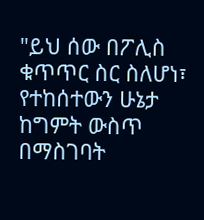"ይህ ሰው በፖሊስ ቁጥጥር ስር ስለሆነ፣ የተከሰተውን ሁኔታ ከግምት ውስጥ በማስገባት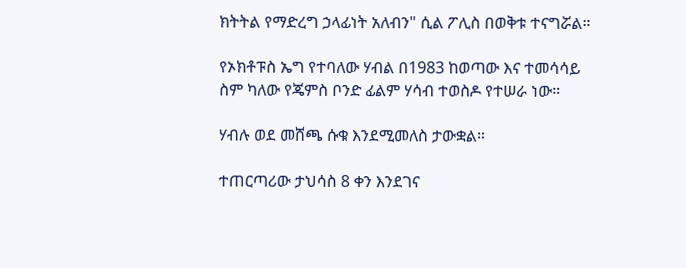ክትትል የማድረግ ኃላፊነት አለብን" ሲል ፖሊስ በወቅቱ ተናግሯል።

የኦክቶፑስ ኤግ የተባለው ሃብል በ1983 ከወጣው እና ተመሳሳይ ስም ካለው የጄምስ ቦንድ ፊልም ሃሳብ ተወስዶ የተሠራ ነው።

ሃብሉ ወደ መሸጫ ሱቁ እንደሚመለስ ታውቋል።

ተጠርጣሪው ታህሳስ 8 ቀን እንደገና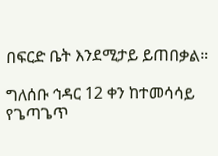በፍርድ ቤት እንደሚታይ ይጠበቃል።

ግለሰቡ ኅዳር 12 ቀን ከተመሳሳይ የጌጣጌጥ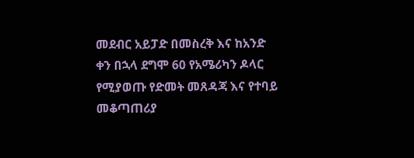መደብር አይፓድ በመስረቅ እና ከአንድ ቀን በኋላ ደግሞ 60 የአሜሪካን ዶላር የሚያወጡ የድመት መጸዳጃ እና የተባይ መቆጣጠሪያ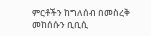ምርቶችን ከግለሰብ በመስረቅ መከሰሱን ቢቢሲ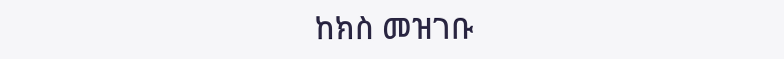ከክስ መዝገቡ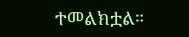ተመልክቷል።